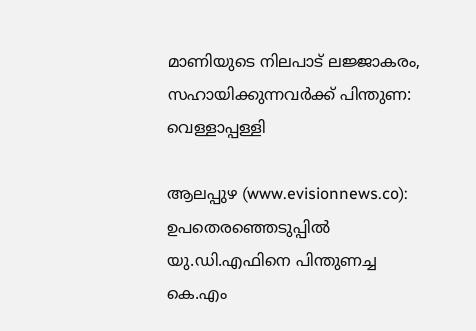മാണിയുടെ നിലപാട് ലജ്ജാകരം, സഹായിക്കുന്നവര്‍ക്ക് പിന്തുണ: വെള്ളാപ്പള്ളി

ആലപ്പുഴ (www.evisionnews.co): ഉപതെരഞ്ഞെടുപ്പില്‍ യു.ഡി.എഫിനെ പിന്തുണച്ച കെ.എം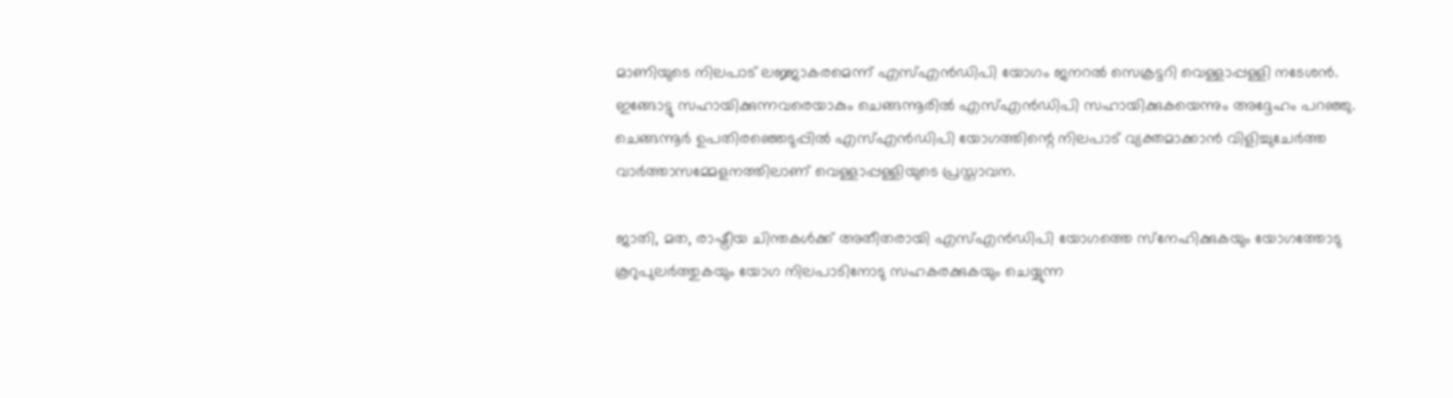മാണിയുടെ നിലപാട് ലജ്ജാകരമെന്ന് എസ്എന്‍ഡിപി യോഗം ജനറല്‍ സെക്രട്ടറി വെള്ളാപ്പള്ളി നടേശന്‍. ഇങ്ങോട്ടു സഹായിക്കുന്നവരെയാകും ചെങ്ങന്നൂരില്‍ എസ്എന്‍ഡിപി സഹായിക്കുകയെന്നും അദ്ദേഹം പറഞ്ഞു. ചെങ്ങന്നൂര്‍ ഉപതിരഞ്ഞെടുപ്പില്‍ എസ്എന്‍ഡിപി യോഗത്തിന്റെ നിലപാട് വ്യക്തമാക്കാന്‍ വിളിച്ചുചേര്‍ത്ത വാര്‍ത്താസമ്മേളനത്തിലാണ് വെള്ളാപ്പള്ളിയുടെ പ്രസ്താവന.

ജാതി, മത, രാഷ്ട്രീയ ചിന്തകള്‍ക്ക് അതീതരായി എസ്എന്‍ഡിപി യോഗത്തെ സ്‌നേഹിക്കുകയും യോഗത്തോടു കൂറുപുലര്‍ത്തുകയും യോഗ നിലപാടിനോടു സഹകരക്കുകയും ചെയ്യുന്ന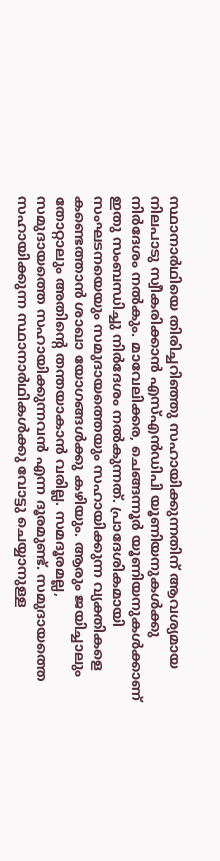സ്ഥാനാര്‍ഥിയെ തിരിച്ചറിഞ്ഞു സഹായിക്കുന്നതിന് ആവശ്യമായ നിലപാടു സ്വീകരിക്കാന്‍ എസ്എന്‍ഡിപി യൂണിയനുകള്‍ക്കു നിര്‍ദേശം നല്‍കും. മാവേലിക്കര, ചെങ്ങന്നൂര്‍ യൂണിയനുകള്‍ക്കാണ് ഇതു സംബന്ധിച്ചു നിര്‍ദേശം നല്‍കുന്നത്. പ്രാദേശികമായി സംഘടനയെയും സമുദായത്തെയും സഹായിക്കുന്ന വ്യക്തികളെ കണ്ടെത്താന്‍ ശാഖാ യോഗങ്ങള്‍ക്കു കഴിയും. ആരും ജയിച്ചാലും തോറ്റാലും അതിന്റെ തന്തയാകാന്‍ വരില്ല. സമദൂരമല്ല, സമുദായത്തെ സഹായിക്കുന്നവന്‍ എന്ന ദൂരമുണ്ട്. സമുദായത്തെ സഹായിക്കുന്ന സ്ഥാനാര്‍ഥികള്‍ക്കു വോട്ടു ചെയ്യാനുള്ള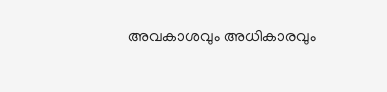അവകാശവും അധികാരവും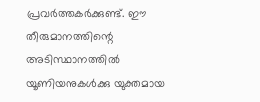പ്രവര്‍ത്തകര്‍ക്കുണ്ട്. ഈ തീരുമാനത്തിന്റെ അടിസ്ഥാനത്തില്‍ യൂണിയനുകള്‍ക്കു യുക്തമായ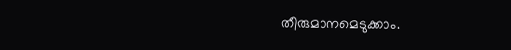തീരുമാനമെടുക്കാം.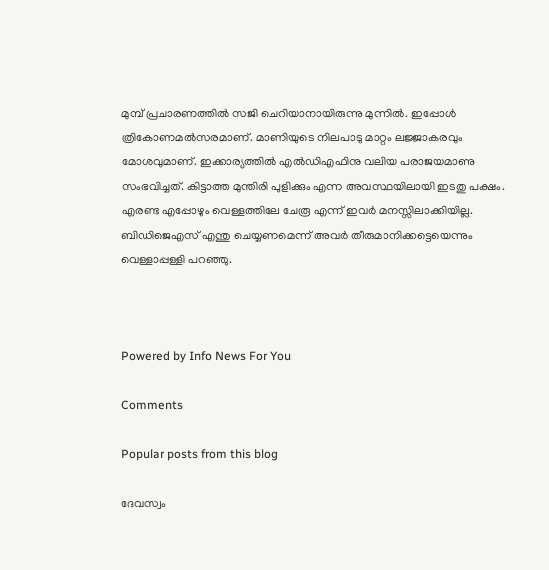മുമ്പ് പ്രചാരണത്തില്‍ സജി ചെറിയാനായിരുന്നു മുന്നില്‍. ഇപ്പോള്‍ ത്രികോണമല്‍സരമാണ്. മാണിയുടെ നിലപാടു മാറ്റം ലജ്ജാകരവും മോശവുമാണ്. ഇക്കാര്യത്തില്‍ എല്‍ഡിഎഫിനു വലിയ പരാജയമാണു സംഭവിച്ചത്. കിട്ടാത്ത മുന്തിരി പുളിക്കും എന്ന അവസ്ഥയിലായി ഇടതു പക്ഷം. എരണ്ട എപ്പോഴും വെള്ളത്തിലേ ചേരൂ എന്ന് ഇവര്‍ മനസ്സിലാക്കിയില്ല. ബിഡിജെഎസ് എന്തു ചെയ്യണമെന്ന് അവര്‍ തീരുമാനിക്കട്ടെയെന്നും വെള്ളാപ്പള്ളി പറഞ്ഞു.



Powered by Info News For You

Comments

Popular posts from this blog

ദേവസ്വം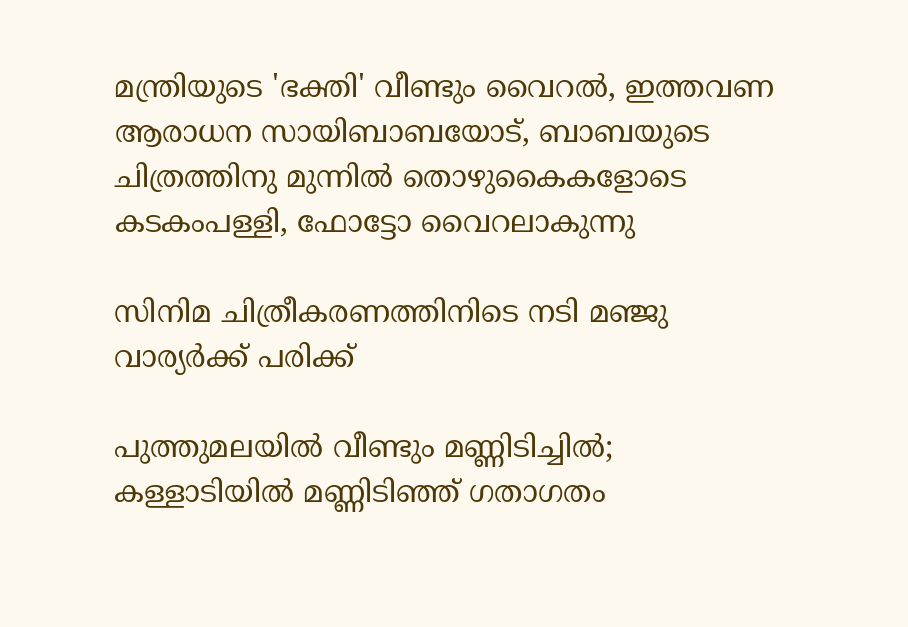മന്ത്രിയുടെ 'ഭക്തി' വീണ്ടും വൈറല്‍, ഇത്തവണ ആരാധന സായിബാബയോട്, ബാബയുടെ ചിത്രത്തിനു മുന്നില്‍ തൊഴുകൈകളോടെ കടകംപള്ളി, ഫോട്ടോ വൈറലാകുന്നു

സിനിമ ചിത്രീകരണത്തിനിടെ നടി മഞ്ജു വാര്യര്‍ക്ക് പരിക്ക്

പുത്തുമലയില്‍ വീണ്ടും മണ്ണിടിച്ചില്‍; കള്ളാടിയില്‍ മണ്ണിടിഞ്ഞ് ഗതാഗതം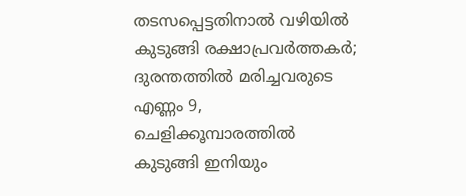തടസപ്പെട്ടതിനാല്‍ വഴിയില്‍ കുടുങ്ങി രക്ഷാപ്രവര്‍ത്തകര്‍; ദുരന്തത്തില്‍ മരിച്ചവരുടെ എണ്ണം 9, ചെളിക്കൂമ്പാരത്തില്‍ കുടുങ്ങി ഇനിയും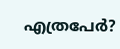എത്രപേര്‍?